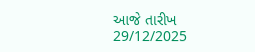આજે તારીખ 29/12/2025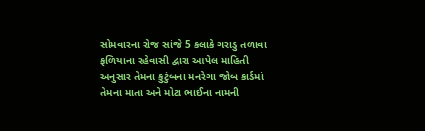સોમવારના રોજ સાંજે 5 કલાકે ગરાડુ તળાવા ફળિયાના રહેવાસી દ્વારા આપેલ માહિતી અનુસાર તેમના કુટુંબના મનરેગા જોબ કાર્ડમાં તેમના માતા અને મોટા ભાઈના નામની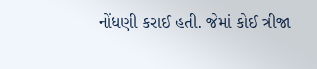નોંધણી કરાઈ હતી. જેમાં કોઈ ત્રીજા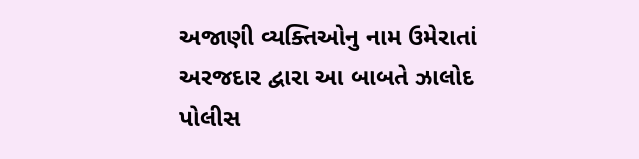અજાણી વ્યક્તિઓનુ નામ ઉમેરાતાં અરજદાર દ્વારા આ બાબતે ઝાલોદ પોલીસ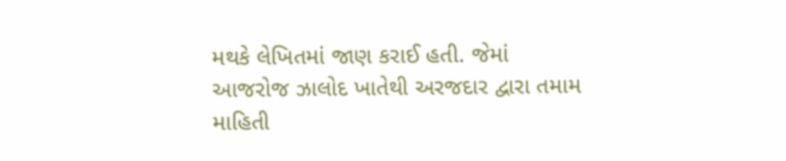મથકે લેખિતમાં જાણ કરાઈ હતી. જેમાં આજરોજ ઝાલોદ ખાતેથી અરજદાર દ્વારા તમામ માહિતી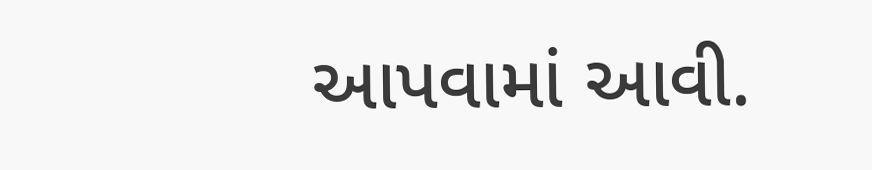આપવામાં આવી.